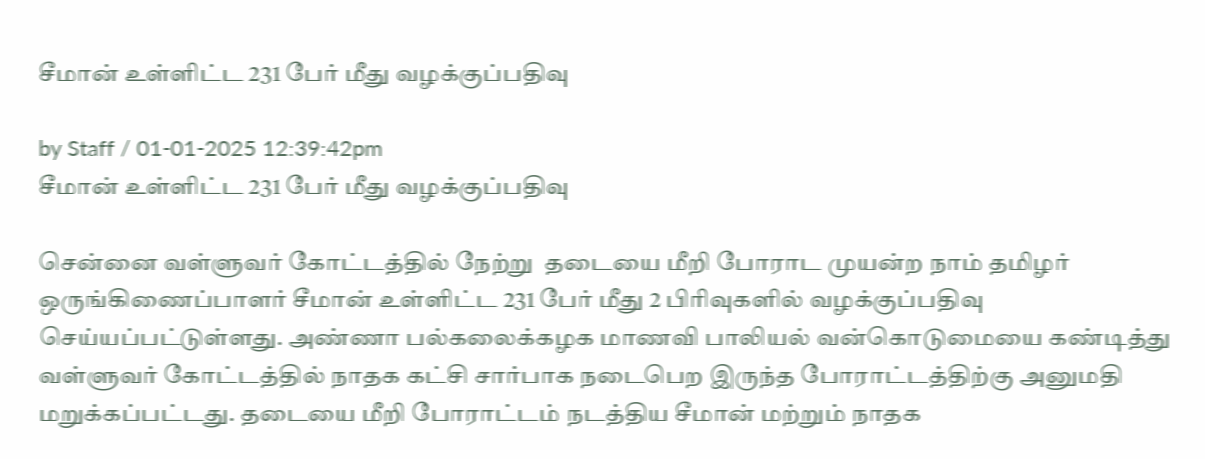சீமான் உள்ளிட்ட 231 பேர் மீது வழக்குப்பதிவு

by Staff / 01-01-2025 12:39:42pm
சீமான் உள்ளிட்ட 231 பேர் மீது வழக்குப்பதிவு

சென்னை வள்ளுவர் கோட்டத்தில் நேற்று  தடையை மீறி போராட முயன்ற நாம் தமிழர் ஒருங்கிணைப்பாளர் சீமான் உள்ளிட்ட 231 பேர் மீது 2 பிரிவுகளில் வழக்குப்பதிவு செய்யப்பட்டுள்ளது. அண்ணா பல்கலைக்கழக மாணவி பாலியல் வன்கொடுமையை கண்டித்து வள்ளுவர் கோட்டத்தில் நாதக கட்சி சார்பாக நடைபெற இருந்த போராட்டத்திற்கு அனுமதி மறுக்கப்பட்டது. தடையை மீறி போராட்டம் நடத்திய சீமான் மற்றும் நாதக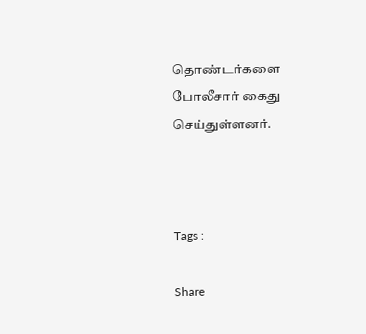தொண்டர்களை போலீசார் கைது செய்துள்ளனர்.



Tags :

Share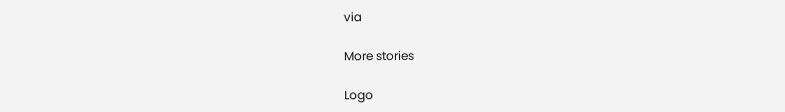via

More stories

Logo